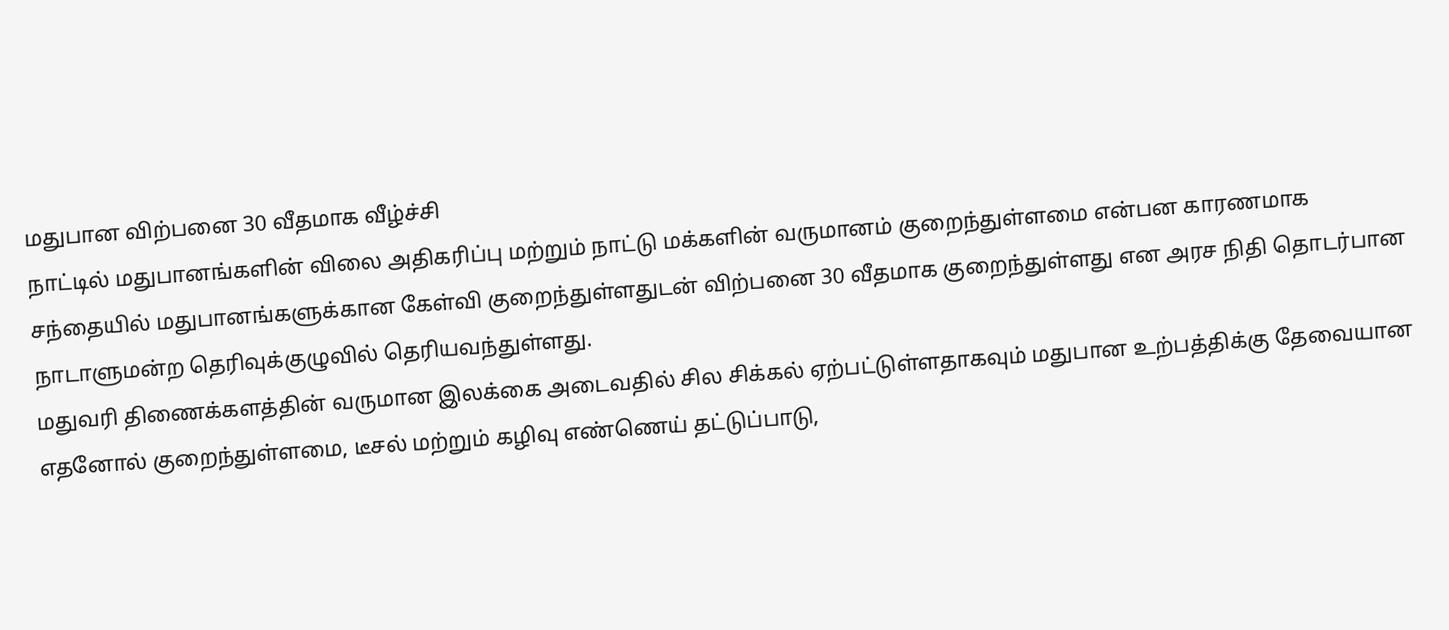மதுபான விற்பனை 30 வீதமாக வீழ்ச்சி
நாட்டில் மதுபானங்களின் விலை அதிகரிப்பு மற்றும் நாட்டு மக்களின் வருமானம் குறைந்துள்ளமை என்பன காரணமாக சந்தையில் மதுபானங்களுக்கான கேள்வி குறைந்துள்ளதுடன் விற்பனை 30 வீதமாக குறைந்துள்ளது என அரச நிதி தொடர்பான நாடாளுமன்ற தெரிவுக்குழுவில் தெரியவந்துள்ளது.
மதுவரி திணைக்களத்தின் வருமான இலக்கை அடைவதில் சில சிக்கல் ஏற்பட்டுள்ளதாகவும் மதுபான உற்பத்திக்கு தேவையான எதனோல் குறைந்துள்ளமை, டீசல் மற்றும் கழிவு எண்ணெய் தட்டுப்பாடு,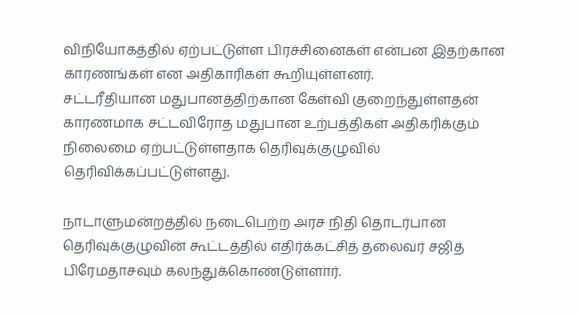விநியோகத்தில் ஏற்பட்டுள்ள பிரச்சினைகள் என்பன இதற்கான காரணங்கள் என அதிகாரிகள் கூறியுள்ளனர்.
சட்டரீதியான மதுபானத்திற்கான கேள்வி குறைந்துள்ளதன் காரணமாக சட்டவிரோத மதுபான உற்பத்திகள் அதிகரிக்கும் நிலைமை ஏற்பட்டுள்ளதாக தெரிவுக்குழுவில் தெரிவிக்கப்பட்டுள்ளது.

நாடாளுமன்றத்தில் நடைபெற்ற அரச நிதி தொடர்பான தெரிவுக்குழுவின் கூட்டத்தில் எதிர்க்கட்சித் தலைவர் சஜித் பிரேமதாசவும் கலந்துக்கொண்டுள்ளார்.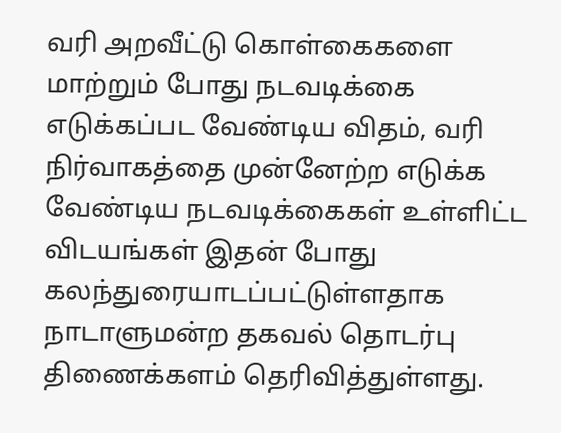வரி அறவீட்டு கொள்கைகளை மாற்றும் போது நடவடிக்கை எடுக்கப்பட வேண்டிய விதம், வரி நிர்வாகத்தை முன்னேற்ற எடுக்க வேண்டிய நடவடிக்கைகள் உள்ளிட்ட விடயங்கள் இதன் போது கலந்துரையாடப்பட்டுள்ளதாக நாடாளுமன்ற தகவல் தொடர்பு திணைக்களம் தெரிவித்துள்ளது.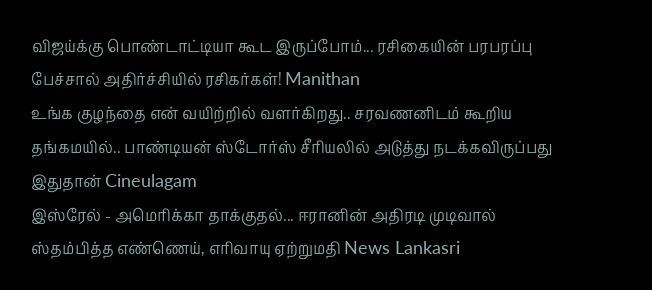விஜய்க்கு பொண்டாட்டியா கூட இருப்போம்... ரசிகையின் பரபரப்பு பேச்சால் அதிர்ச்சியில் ரசிகர்கள்! Manithan
உங்க குழந்தை என் வயிற்றில் வளர்கிறது.. சரவணனிடம் கூறிய தங்கமயில்.. பாண்டியன் ஸ்டோர்ஸ் சீரியலில் அடுத்து நடக்கவிருப்பது இதுதான் Cineulagam
இஸ்ரேல் - அமெரிக்கா தாக்குதல்... ஈரானின் அதிரடி முடிவால் ஸ்தம்பித்த எண்ணெய், எரிவாயு ஏற்றுமதி News Lankasri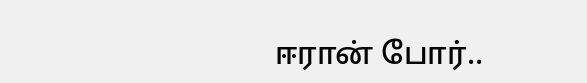ஈரான் போர்..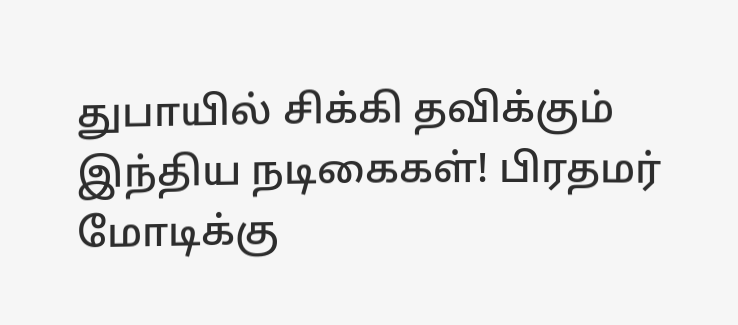துபாயில் சிக்கி தவிக்கும் இந்திய நடிகைகள்! பிரதமர் மோடிக்கு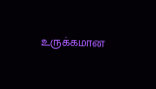உருக்கமான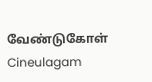வேண்டுகோள் Cineulagam